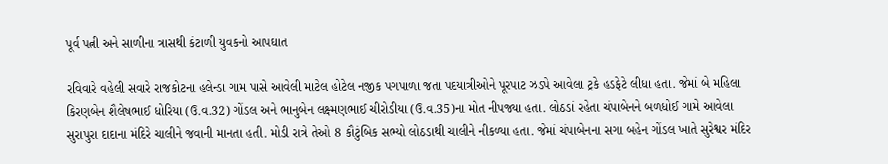પૂર્વ પત્ની અને સાળીના ત્રાસથી કંટાળી યુવકનો આપઘાત

રવિવારે વહેલી સવારે રાજકોટના હલેન્ડા ગામ પાસે આવેલી માટેલ હોટેલ નજીક પગપાળા જતા પદયાત્રીઓને પૂરપાટ ઝડપે આવેલા ટ્રકે હડફેટે લીધા હતા. જેમાં બે મહિલા કિરણબેન શૈલેષભાઈ ધોરિયા (ઉ.વ.32) ગોંડલ અને ભાનુબેન લક્ષ્મણભાઈ ચીરોડીયા (ઉ.વ.35)ના મોત નીપજ્યા હતા. લોઠડાં રહેતા ચંપાબેનને બળધોઈ ગામે આવેલા સુરાપુરા દાદાના મંદિરે ચાલીને જવાની માનતા હતી. મોડી રાત્રે તેઓ 8 કૌટુંબિક સભ્યો લોઠડાથી ચાલીને નીકળ્યા હતા. જેમાં ચંપાબેનના સગા બહેન ગોંડલ ખાતે સુરેશ્વર મંદિર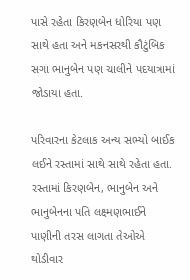પાસે રહેતા કિરણબેન ધોરિયા પણ સાથે હતા અને મકનસરથી કૌટુંબિક સગા ભાનુબેન પણ ચાલીને પદયાત્રામાં જોડાયા હતા.

પરિવારના કેટલાક અન્ય સભ્યો બાઈક લઈને રસ્તામાં સાથે સાથે રહેતા હતા. રસ્તામાં કિરણબેન, ભાનુબેન અને ભાનુબેનના પતિ લક્ષ્મણભાઈને પાણીની તરસ લાગતા તેઓએ થોડીવાર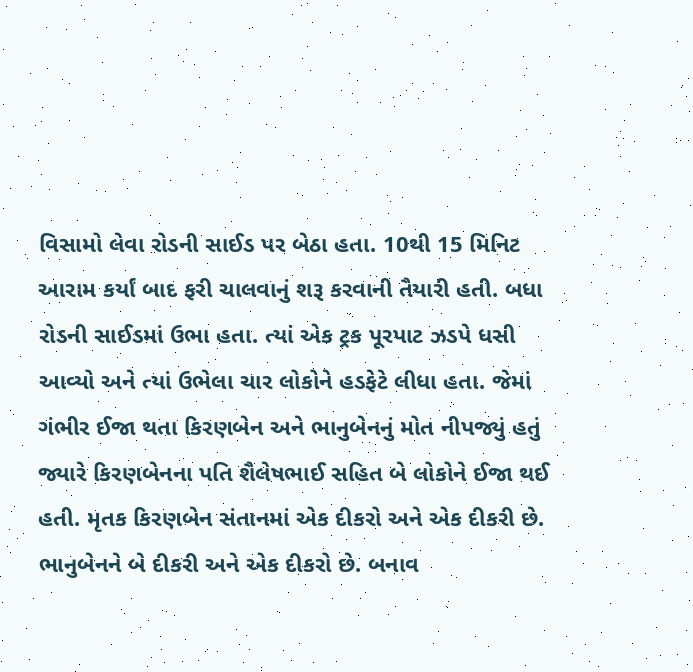વિસામો લેવા રોડની સાઈડ પર બેઠા હતા. 10થી 15 મિનિટ આરામ કર્યાં બાદ ફરી ચાલવાનું શરૂ કરવાની તૈયારી હતી. બધા રોડની સાઈડમાં ઉભા હતા. ત્યાં એક ટ્રક પૂરપાટ ઝડપે ધસી આવ્યો અને ત્યાં ઉભેલા ચાર લોકોને હડફેટે લીધા હતા. જેમાં ગંભીર ઈજા થતા કિરણબેન અને ભાનુબેનનું મોત નીપજ્યું હતું જ્યારે કિરણબેનના પતિ શૈલેષભાઈ સહિત બે લોકોને ઈજા થઈ હતી. મૃતક કિરણબેન સંતાનમાં એક દીકરો અને એક દીકરી છે. ભાનુબેનને બે દીકરી અને એક દીકરો છે. બનાવ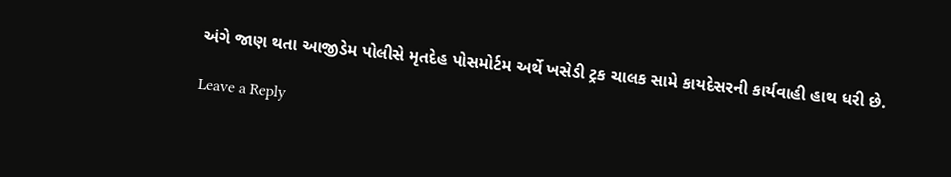અંગે જાણ થતા આજીડેમ પોલીસે મૃતદેહ પોસમોર્ટમ અર્થે ખસેડી ટ્રક ચાલક સામે કાયદેસરની કાર્યવાહી હાથ ધરી છે.

Leave a Reply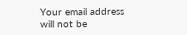Your email address will not be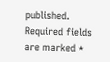published. Required fields are marked *